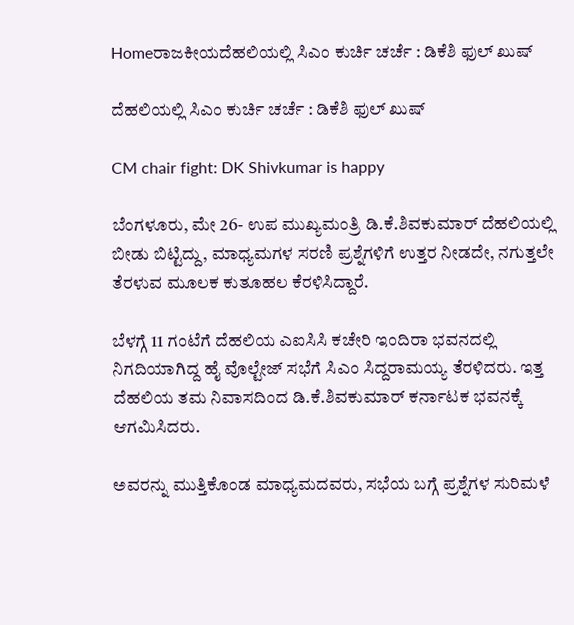Homeರಾಜಕೀಯದೆಹಲಿಯಲ್ಲಿ ಸಿಎಂ ಕುರ್ಚಿ ಚರ್ಚೆ : ಡಿಕೆಶಿ ಫುಲ್‌ ಖುಷ್‌

ದೆಹಲಿಯಲ್ಲಿ ಸಿಎಂ ಕುರ್ಚಿ ಚರ್ಚೆ : ಡಿಕೆಶಿ ಫುಲ್‌ ಖುಷ್‌

CM chair fight: DK Shivkumar is happy

ಬೆಂಗಳೂರು, ಮೇ 26- ಉಪ ಮುಖ್ಯಮಂತ್ರಿ ಡಿ.ಕೆ.ಶಿವಕುಮಾರ್‌ ದೆಹಲಿಯಲ್ಲಿ ಬೀಡು ಬಿಟ್ಟಿದ್ದು, ಮಾಧ್ಯಮಗಳ ಸರಣಿ ಪ್ರಶ್ನೆಗಳಿಗೆ ಉತ್ತರ ನೀಡದೇ, ನಗುತ್ತಲೇ ತೆರಳುವ ಮೂಲಕ ಕುತೂಹಲ ಕೆರಳಿಸಿದ್ದಾರೆ.

ಬೆಳಗ್ಗೆ 11 ಗಂಟೆಗೆ ದೆಹಲಿಯ ಎಐಸಿಸಿ ಕಚೇರಿ ಇಂದಿರಾ ಭವನದಲ್ಲಿ ನಿಗದಿಯಾಗಿದ್ದ ಹೈ ವೊಲ್ಟೇಜ್‌ ಸಭೆಗೆ ಸಿಎಂ ಸಿದ್ದರಾಮಯ್ಯ ತೆರಳಿದರು. ಇತ್ತ ದೆಹಲಿಯ ತಮ ನಿವಾಸದಿಂದ ಡಿ.ಕೆ.ಶಿವಕುಮಾರ್‌ ಕರ್ನಾಟಕ ಭವನಕ್ಕೆ ಆಗಮಿಸಿದರು.

ಅವರನ್ನು ಮುತ್ತಿಕೊಂಡ ಮಾಧ್ಯಮದವರು, ಸಭೆಯ ಬಗ್ಗೆ ಪ್ರಶ್ನೆಗಳ ಸುರಿಮಳೆ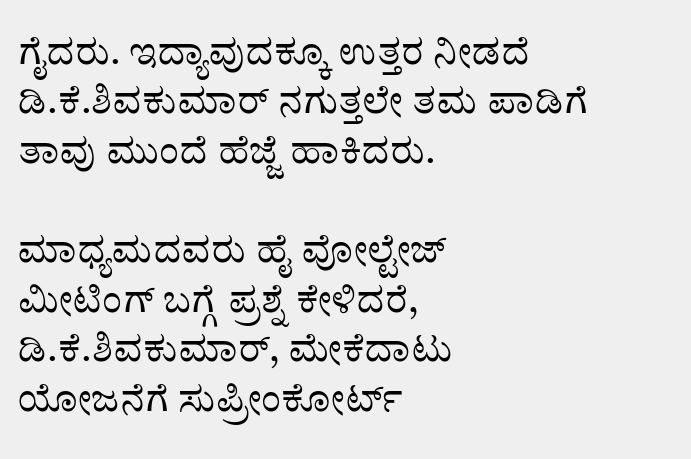ಗೈದರು. ಇದ್ಯಾವುದಕ್ಕೂ ಉತ್ತರ ನೀಡದೆ ಡಿ.ಕೆ.ಶಿವಕುಮಾರ್‌ ನಗುತ್ತಲೇ ತಮ ಪಾಡಿಗೆ ತಾವು ಮುಂದೆ ಹೆಜ್ಜೆ ಹಾಕಿದರು.

ಮಾಧ್ಯಮದವರು ಹೈ ವೋಲ್ಟೇಜ್‌ ಮೀಟಿಂಗ್‌ ಬಗ್ಗೆ ಪ್ರಶ್ನೆ ಕೇಳಿದರೆ, ಡಿ.ಕೆ.ಶಿವಕುಮಾರ್‌, ಮೇಕೆದಾಟು ಯೋಜನೆಗೆ ಸುಪ್ರೀಂಕೋರ್ಟ್‌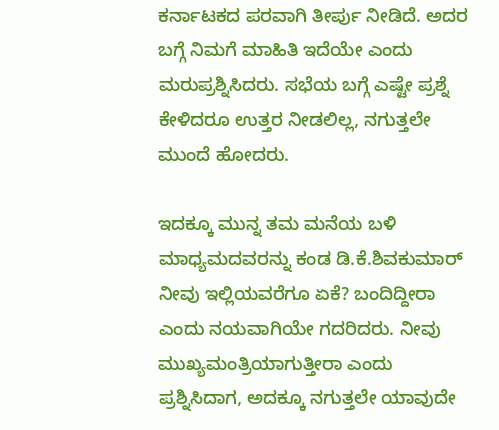ಕರ್ನಾಟಕದ ಪರವಾಗಿ ತೀರ್ಪು ನೀಡಿದೆ. ಅದರ ಬಗ್ಗೆ ನಿಮಗೆ ಮಾಹಿತಿ ಇದೆಯೇ ಎಂದು ಮರುಪ್ರಶ್ನಿಸಿದರು. ಸಭೆಯ ಬಗ್ಗೆ ಎಷ್ಟೇ ಪ್ರಶ್ನೆ ಕೇಳಿದರೂ ಉತ್ತರ ನೀಡಲಿಲ್ಲ, ನಗುತ್ತಲೇ ಮುಂದೆ ಹೋದರು.

ಇದಕ್ಕೂ ಮುನ್ನ ತಮ ಮನೆಯ ಬಳಿ ಮಾಧ್ಯಮದವರನ್ನು ಕಂಡ ಡಿ.ಕೆ.ಶಿವಕುಮಾರ್‌ ನೀವು ಇಲ್ಲಿಯವರೆಗೂ ಏಕೆ? ಬಂದಿದ್ದೀರಾ ಎಂದು ನಯವಾಗಿಯೇ ಗದರಿದರು. ನೀವು ಮುಖ್ಯಮಂತ್ರಿಯಾಗುತ್ತೀರಾ ಎಂದು ಪ್ರಶ್ನಿಸಿದಾಗ, ಅದಕ್ಕೂ ನಗುತ್ತಲೇ ಯಾವುದೇ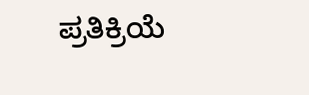ಪ್ರತಿಕ್ರಿಯೆ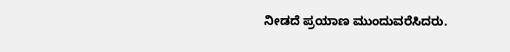ನೀಡದೆ ಪ್ರಯಾಣ ಮುಂದುವರೆಸಿದರು.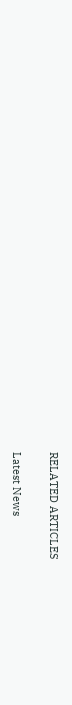RELATED ARTICLES

Latest News